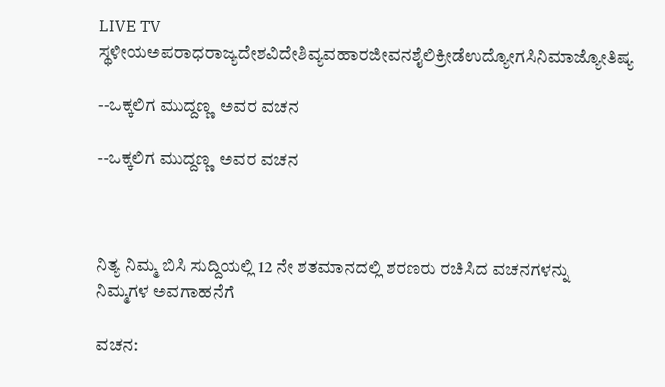LIVE TV ಸ್ಥಳೀಯಅಪರಾಧರಾಜ್ಯದೇಶವಿದೇಶಿವ್ಯವಹಾರಜೀವನಶೈಲಿಕ್ರೀಡೆಉದ್ಯೋಗಸಿನಿಮಾಜ್ಯೋತಿಷ್ಯ

--ಒಕ್ಕಲಿಗ ಮುದ್ದಣ್ಣ  ಅವರ ವಚನ

--ಒಕ್ಕಲಿಗ ಮುದ್ದಣ್ಣ  ಅವರ ವಚನ



ನಿತ್ಯ ನಿಮ್ಮ ಬಿಸಿ ಸುದ್ದಿಯಲ್ಲಿ 12 ನೇ ಶತಮಾನದಲ್ಲಿ ಶರಣರು ರಚಿಸಿದ ವಚನಗಳನ್ನು   ನಿಮ್ಮಗಳ ಅವಗಾಹನೆಗೆ

ವಚನ: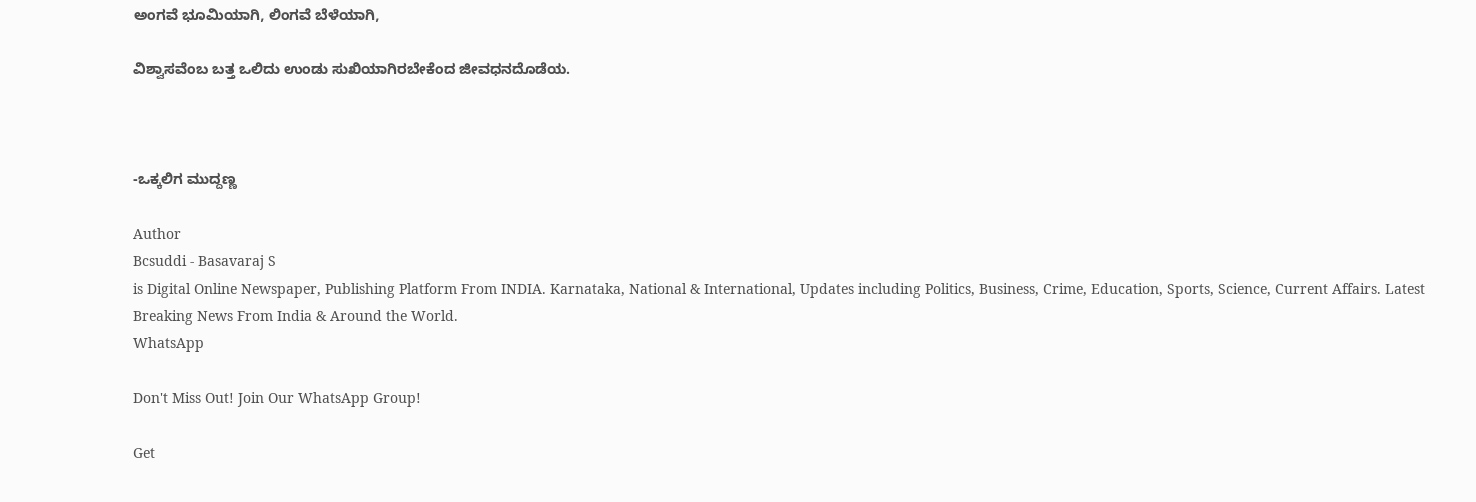ಅಂಗವೆ ಭೂಮಿಯಾಗಿ, ಲಿಂಗವೆ ಬೆಳೆಯಾಗಿ,

ವಿಶ್ವಾಸವೆಂಬ ಬತ್ತ ಒಲಿದು ಉಂಡು ಸುಖಿಯಾಗಿರಬೇಕೆಂದ ಜೀವಧನದೊಡೆಯ.



-ಒಕ್ಕಲಿಗ ಮುದ್ದಣ್ಣ

Author
Bcsuddi - Basavaraj S
is Digital Online Newspaper, Publishing Platform From INDIA. Karnataka, National & International, Updates including Politics, Business, Crime, Education, Sports, Science, Current Affairs. Latest Breaking News From India & Around the World.
WhatsApp

Don't Miss Out! Join Our WhatsApp Group!

Get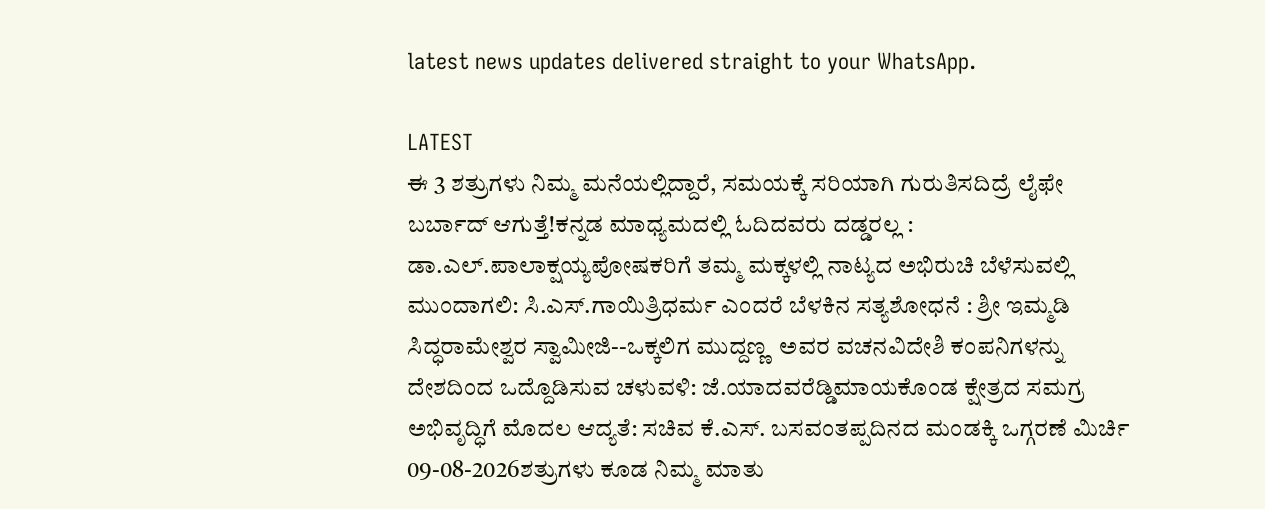latest news updates delivered straight to your WhatsApp.

LATEST
ಈ 3 ಶತ್ರುಗಳು ನಿಮ್ಮ ಮನೆಯಲ್ಲಿದ್ದಾರೆ, ಸಮಯಕ್ಕೆ ಸರಿಯಾಗಿ ಗುರುತಿಸದಿದ್ರೆ ಲೈಫೇ ಬರ್ಬಾದ್‌ ಆಗುತ್ತೆ!ಕನ್ನಡ ಮಾಧ್ಯಮದಲ್ಲಿ ಓದಿದವರು ದಡ್ಡರಲ್ಲ : ಡಾ.ಎಲ್.ಪಾಲಾಕ್ಷಯ್ಯಪೋಷಕರಿಗೆ ತಮ್ಮ ಮಕ್ಕಳಲ್ಲಿ ನಾಟ್ಯದ ಅಭಿರುಚಿ ಬೆಳೆಸುವಲ್ಲಿ ಮುಂದಾಗಲಿ: ಸಿ.ಎಸ್.ಗಾಯಿತ್ರಿಧರ್ಮ ಎಂದರೆ ಬೆಳಕಿನ ಸತ್ಯಶೋಧನೆ : ಶ್ರೀ ಇಮ್ಮಡಿ ಸಿದ್ಧರಾಮೇಶ್ವರ ಸ್ವಾಮೀಜಿ--ಒಕ್ಕಲಿಗ ಮುದ್ದಣ್ಣ  ಅವರ ವಚನವಿದೇಶಿ ಕಂಪನಿಗಳನ್ನು ದೇಶದಿಂದ ಒದ್ದೊಡಿಸುವ ಚಳುವಳಿ: ಜೆ.ಯಾದವರೆಡ್ಡಿಮಾಯಕೊಂಡ ಕ್ಷೇತ್ರದ ಸಮಗ್ರ ಅಭಿವೃದ್ಧಿಗೆ ಮೊದಲ ಆದ್ಯತೆ: ಸಚಿವ ಕೆ.ಎಸ್. ಬಸವಂತಪ್ಪದಿನದ ಮಂಡಕ್ಕಿ ಒಗ್ಗರಣೆ ಮಿರ್ಚಿ 09-08-2026ಶತ್ರುಗಳು ಕೂಡ ನಿಮ್ಮ ಮಾತು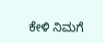ಕೇಳಿ ನಿಮಗೆ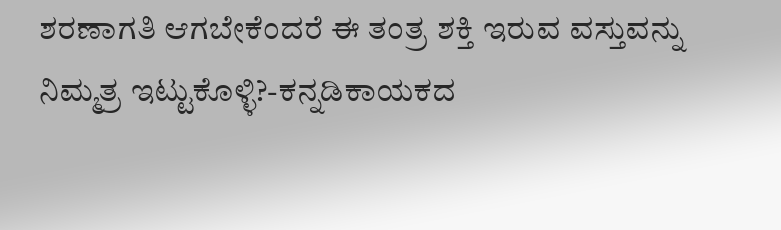ಶರಣಾಗತಿ ಆಗಬೇಕೆಂದರೆ ಈ ತಂತ್ರ ಶಕ್ತಿ ಇರುವ ವಸ್ತುವನ್ನು ನಿಮ್ಮತ್ರ ಇಟ್ಟುಕೊಳ್ಳಿ?-ಕನ್ನಡಿಕಾಯಕದ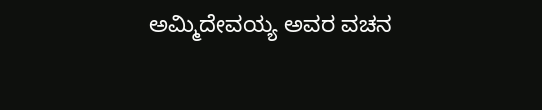ಅಮ್ಮಿದೇವಯ್ಯ ಅವರ ವಚನ